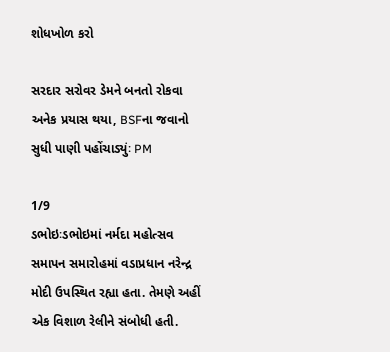શોધખોળ કરો

સરદાર સરોવર ડેમને બનતો રોકવા અનેક પ્રયાસ થયા, BSFના જવાનો સુધી પાણી પહોંચાડ્યુંઃ PM

1/9
ડભોઇઃડભોઇમાં નર્મદા મહોત્સવ સમાપન સમારોહમાં વડાપ્રધાન નરેન્દ્ર મોદી ઉપસ્થિત રહ્યા હતા. તેમણે અહીં એક વિશાળ રેલીને સંબોધી હતી.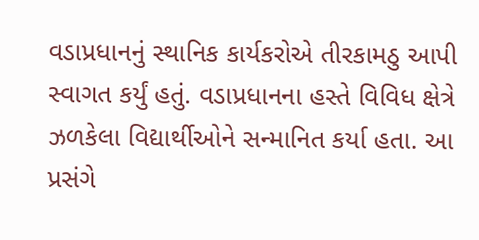વડાપ્રધાનનું સ્થાનિક કાર્યકરોએ તીરકામઠુ આપી સ્વાગત કર્યું હતું. વડાપ્રધાનના હસ્તે વિવિધ ક્ષેત્રે ઝળકેલા વિદ્યાર્થીઓને સન્માનિત કર્યા હતા. આ પ્રસંગે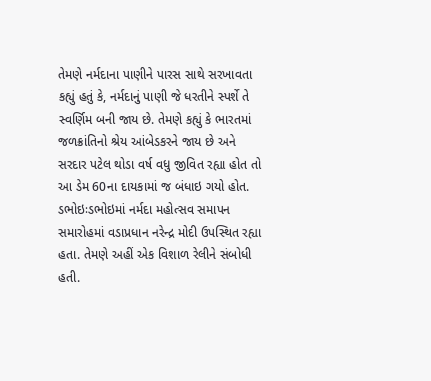તેમણે નર્મદાના પાણીને પારસ સાથે સરખાવતા કહ્યું હતું કે, નર્મદાનું પાણી જે ધરતીને સ્પર્શે તે સ્વર્ણિમ બની જાય છે. તેમણે કહ્યું કે ભારતમાં જળક્રાંતિનો શ્રેય આંબેડકરને જાય છે અને સરદાર પટેલ થોડા વર્ષ વધુ જીવિત રહ્યા હોત તો આ ડેમ 60ના દાયકામાં જ બંધાઇ ગયો હોત.
ડભોઇઃડભોઇમાં નર્મદા મહોત્સવ સમાપન સમારોહમાં વડાપ્રધાન નરેન્દ્ર મોદી ઉપસ્થિત રહ્યા હતા. તેમણે અહીં એક વિશાળ રેલીને સંબોધી હતી.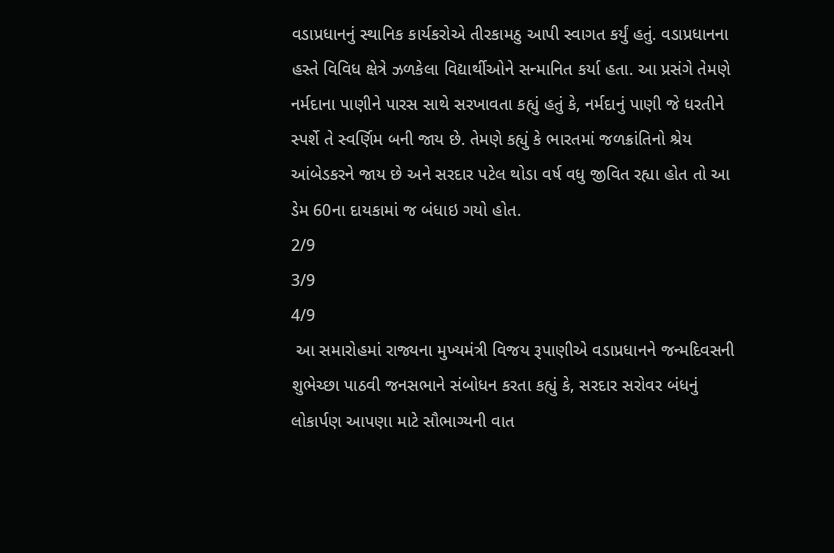વડાપ્રધાનનું સ્થાનિક કાર્યકરોએ તીરકામઠુ આપી સ્વાગત કર્યું હતું. વડાપ્રધાનના હસ્તે વિવિધ ક્ષેત્રે ઝળકેલા વિદ્યાર્થીઓને સન્માનિત કર્યા હતા. આ પ્રસંગે તેમણે નર્મદાના પાણીને પારસ સાથે સરખાવતા કહ્યું હતું કે, નર્મદાનું પાણી જે ધરતીને સ્પર્શે તે સ્વર્ણિમ બની જાય છે. તેમણે કહ્યું કે ભારતમાં જળક્રાંતિનો શ્રેય આંબેડકરને જાય છે અને સરદાર પટેલ થોડા વર્ષ વધુ જીવિત રહ્યા હોત તો આ ડેમ 60ના દાયકામાં જ બંધાઇ ગયો હોત.
2/9
3/9
4/9
 આ સમારોહમાં રાજ્યના મુખ્યમંત્રી વિજય રૂપાણીએ વડાપ્રધાનને જન્મદિવસની શુભેચ્છા પાઠવી જનસભાને સંબોધન કરતા કહ્યું કે, સરદાર સરોવર બંધનું લોકાર્પણ આપણા માટે સૌભાગ્યની વાત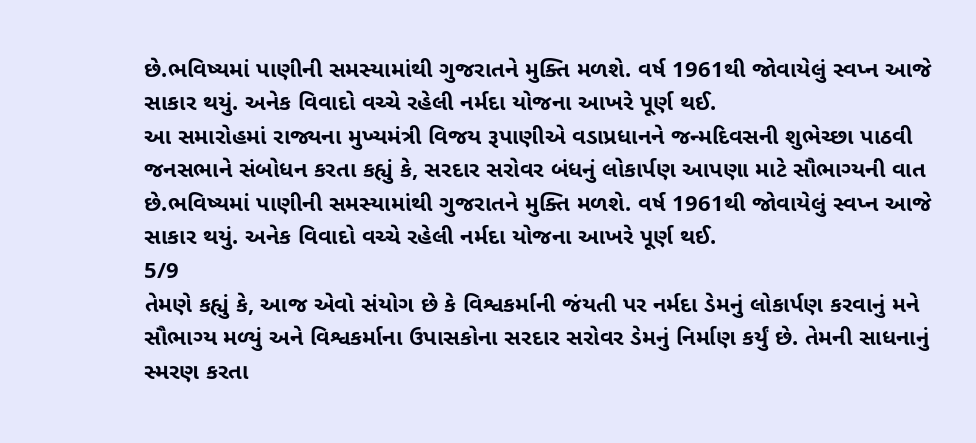છે.ભવિષ્યમાં પાણીની સમસ્યામાંથી ગુજરાતને મુક્તિ મળશે. વર્ષ 1961થી જોવાયેલું સ્વપ્ન આજે સાકાર થયું. અનેક વિવાદો વચ્ચે રહેલી નર્મદા યોજના આખરે પૂર્ણ થઈ.
આ સમારોહમાં રાજ્યના મુખ્યમંત્રી વિજય રૂપાણીએ વડાપ્રધાનને જન્મદિવસની શુભેચ્છા પાઠવી જનસભાને સંબોધન કરતા કહ્યું કે, સરદાર સરોવર બંધનું લોકાર્પણ આપણા માટે સૌભાગ્યની વાત છે.ભવિષ્યમાં પાણીની સમસ્યામાંથી ગુજરાતને મુક્તિ મળશે. વર્ષ 1961થી જોવાયેલું સ્વપ્ન આજે સાકાર થયું. અનેક વિવાદો વચ્ચે રહેલી નર્મદા યોજના આખરે પૂર્ણ થઈ.
5/9
તેમણે કહ્યું કે, આજ એવો સંયોગ છે કે વિશ્વકર્માની જંયતી પર નર્મદા ડેમનું લોકાર્પણ કરવાનું મને સૌભાગ્ય મળ્યું અને વિશ્વકર્માના ઉપાસકોના સરદાર સરોવર ડેમનું નિર્માણ કર્યું છે. તેમની સાધનાનું સ્મરણ કરતા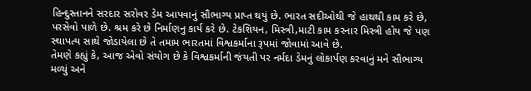હિન્દુસ્તાનને સરદાર સરોવર ડેમ આપવાનું સૌભાગ્ય પ્રાપ્ત થયું છે. ભારત સદીઓથી જે હાથથી કામ કરે છે, પરસેવો પાળે છે. શ્રમ કરે છે નિર્માણનુ કાર્ય કરે છે. ટેકશિયન, મિસ્ત્રી,માટી કામ કરનાર મિસ્ત્રી હોય જે પણ સ્થાપત્ય સાથે જોડાયેલા છે તે તમામ ભારતમાં વિશ્વકર્માના રૂપમાં જોવામાં આવે છે.
તેમણે કહ્યું કે, આજ એવો સંયોગ છે કે વિશ્વકર્માની જંયતી પર નર્મદા ડેમનું લોકાર્પણ કરવાનું મને સૌભાગ્ય મળ્યું અને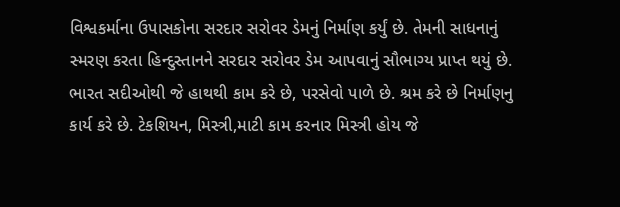વિશ્વકર્માના ઉપાસકોના સરદાર સરોવર ડેમનું નિર્માણ કર્યું છે. તેમની સાધનાનું સ્મરણ કરતા હિન્દુસ્તાનને સરદાર સરોવર ડેમ આપવાનું સૌભાગ્ય પ્રાપ્ત થયું છે. ભારત સદીઓથી જે હાથથી કામ કરે છે, પરસેવો પાળે છે. શ્રમ કરે છે નિર્માણનુ કાર્ય કરે છે. ટેકશિયન, મિસ્ત્રી,માટી કામ કરનાર મિસ્ત્રી હોય જે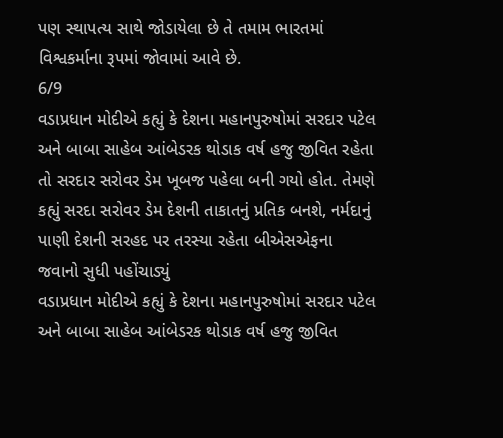પણ સ્થાપત્ય સાથે જોડાયેલા છે તે તમામ ભારતમાં વિશ્વકર્માના રૂપમાં જોવામાં આવે છે.
6/9
વડાપ્રધાન મોદીએ કહ્યું કે દેશના મહાનપુરુષોમાં સરદાર પટેલ અને બાબા સાહેબ આંબેડરક થોડાક વર્ષ હજુ જીવિત રહેતા તો સરદાર સરોવર ડેમ ખૂબજ પહેલા બની ગયો હોત. તેમણે કહ્યું સરદા સરોવર ડેમ દેશની તાકાતનું પ્રતિક બનશે, નર્મદાનું પાણી દેશની સરહદ પર તરસ્યા રહેતા બીએસએફના જવાનો સુધી પહોંચાડ્યું
વડાપ્રધાન મોદીએ કહ્યું કે દેશના મહાનપુરુષોમાં સરદાર પટેલ અને બાબા સાહેબ આંબેડરક થોડાક વર્ષ હજુ જીવિત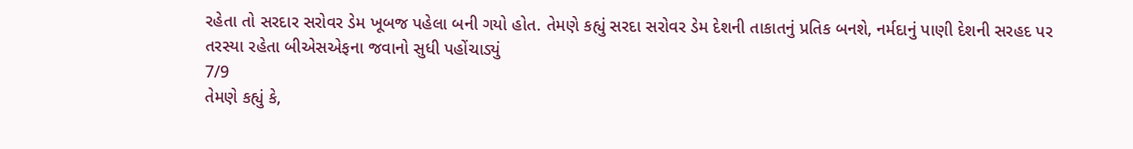રહેતા તો સરદાર સરોવર ડેમ ખૂબજ પહેલા બની ગયો હોત. તેમણે કહ્યું સરદા સરોવર ડેમ દેશની તાકાતનું પ્રતિક બનશે, નર્મદાનું પાણી દેશની સરહદ પર તરસ્યા રહેતા બીએસએફના જવાનો સુધી પહોંચાડ્યું
7/9
તેમણે કહ્યું કે,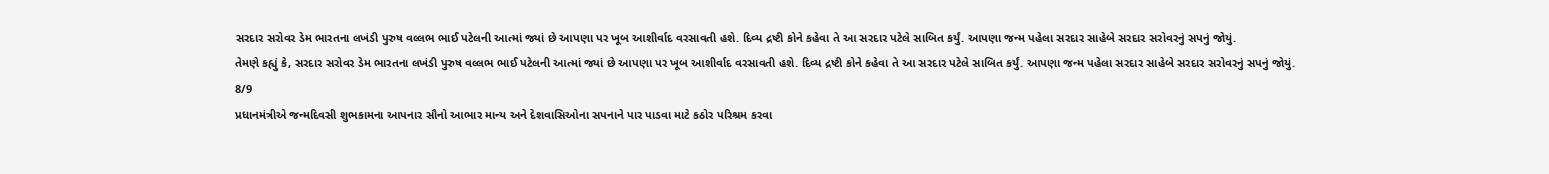સરદાર સરોવર ડેમ ભારતના લખંડી પુરુષ વલ્લભ ભાઈ પટેલની આત્માં જ્યાં છે આપણા પર ખૂબ આશીર્વાદ વરસાવતી હશે. દિવ્ય દ્રષ્ટી કોને કહેવા તે આ સરદાર પટેલે સાબિત કર્યું. આપણા જન્મ પહેલા સરદાર સાહેબે સરદાર સરોવરનું સપનું જોયું.
તેમણે કહ્યું કે, સરદાર સરોવર ડેમ ભારતના લખંડી પુરુષ વલ્લભ ભાઈ પટેલની આત્માં જ્યાં છે આપણા પર ખૂબ આશીર્વાદ વરસાવતી હશે. દિવ્ય દ્રષ્ટી કોને કહેવા તે આ સરદાર પટેલે સાબિત કર્યું. આપણા જન્મ પહેલા સરદાર સાહેબે સરદાર સરોવરનું સપનું જોયું.
8/9
પ્રધાનમંત્રીએ જન્મદિવસી શુભકામના આપનાર સૌનો આભાર માન્ય અને દેશવાસિઓના સપનાને પાર પાડવા માટે કઠોર પરિશ્રમ કરવા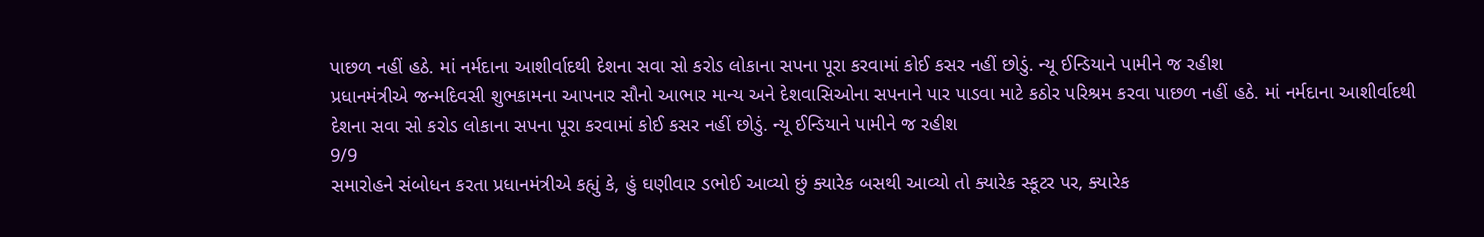પાછળ નહીં હઠે. માં નર્મદાના આશીર્વાદથી દેશના સવા સો કરોડ લોકાના સપના પૂરા કરવામાં કોઈ કસર નહીં છોડું. ન્યૂ ઈન્ડિયાને પામીને જ રહીશ
પ્રધાનમંત્રીએ જન્મદિવસી શુભકામના આપનાર સૌનો આભાર માન્ય અને દેશવાસિઓના સપનાને પાર પાડવા માટે કઠોર પરિશ્રમ કરવા પાછળ નહીં હઠે. માં નર્મદાના આશીર્વાદથી દેશના સવા સો કરોડ લોકાના સપના પૂરા કરવામાં કોઈ કસર નહીં છોડું. ન્યૂ ઈન્ડિયાને પામીને જ રહીશ
9/9
સમારોહને સંબોધન કરતા પ્રધાનમંત્રીએ કહ્યું કે, હું ઘણીવાર ડભોઈ આવ્યો છું ક્યારેક બસથી આવ્યો તો ક્યારેક સ્કૂટર પર, ક્યારેક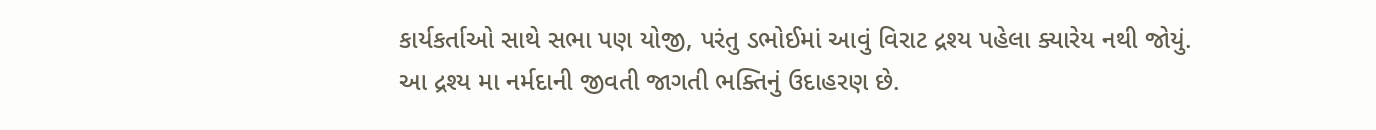કાર્યકર્તાઓ સાથે સભા પણ યોજી, પરંતુ ડભોઈમાં આવું વિરાટ દ્રશ્ય પહેલા ક્યારેય નથી જોયું. આ દ્રશ્ય મા નર્મદાની જીવતી જાગતી ભક્તિનું ઉદાહરણ છે.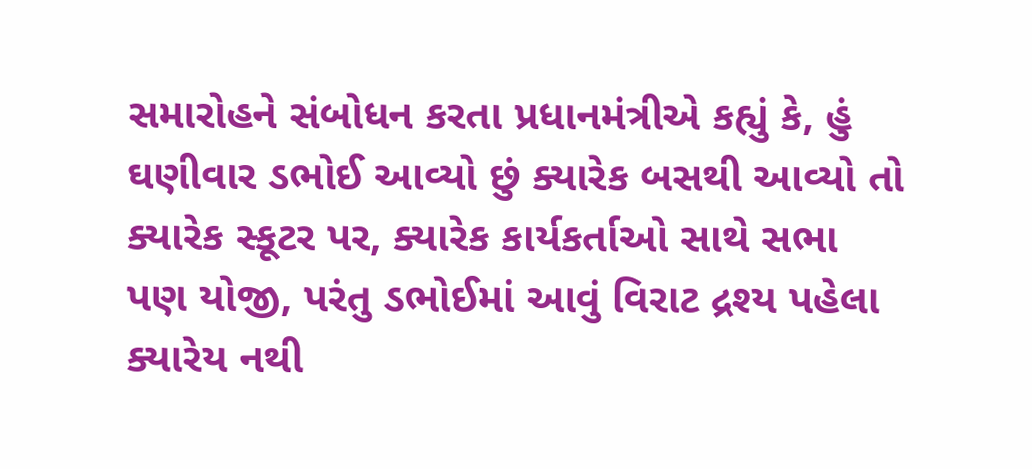સમારોહને સંબોધન કરતા પ્રધાનમંત્રીએ કહ્યું કે, હું ઘણીવાર ડભોઈ આવ્યો છું ક્યારેક બસથી આવ્યો તો ક્યારેક સ્કૂટર પર, ક્યારેક કાર્યકર્તાઓ સાથે સભા પણ યોજી, પરંતુ ડભોઈમાં આવું વિરાટ દ્રશ્ય પહેલા ક્યારેય નથી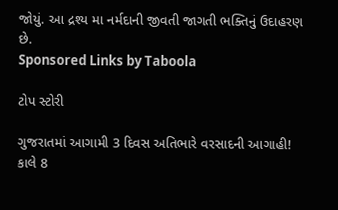જોયું. આ દ્રશ્ય મા નર્મદાની જીવતી જાગતી ભક્તિનું ઉદાહરણ છે.
Sponsored Links by Taboola

ટોપ સ્ટોરી

ગુજરાતમાં આગામી 3 દિવસ અતિભારે વરસાદની આગાહી! કાલે 8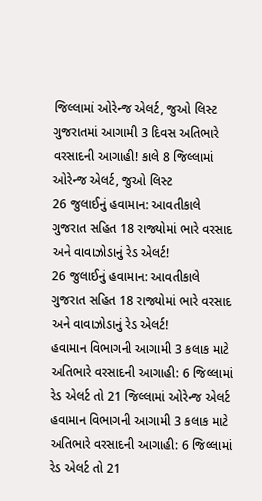જિલ્લામાં ઓરેન્જ એલર્ટ, જુઓ લિસ્ટ
ગુજરાતમાં આગામી 3 દિવસ અતિભારે વરસાદની આગાહી! કાલે 8 જિલ્લામાં ઓરેન્જ એલર્ટ, જુઓ લિસ્ટ
26 જુલાઈનું હવામાન: આવતીકાલે ગુજરાત સહિત 18 રાજ્યોમાં ભારે વરસાદ અને વાવાઝોડાનું રેડ એલર્ટ!
26 જુલાઈનું હવામાન: આવતીકાલે ગુજરાત સહિત 18 રાજ્યોમાં ભારે વરસાદ અને વાવાઝોડાનું રેડ એલર્ટ!
હવામાન વિભાગની આગામી 3 કલાક માટે અતિભારે વરસાદની આગાહી: 6 જિલ્લામાં રેડ એલર્ટ તો 21 જિલ્લામાં ઓરેન્જ એલર્ટ
હવામાન વિભાગની આગામી 3 કલાક માટે અતિભારે વરસાદની આગાહી: 6 જિલ્લામાં રેડ એલર્ટ તો 21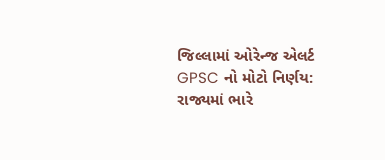જિલ્લામાં ઓરેન્જ એલર્ટ
GPSC નો મોટો નિર્ણય: રાજ્યમાં ભારે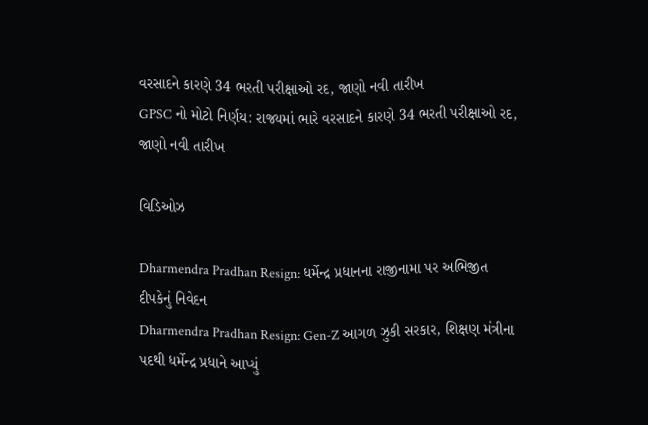વરસાદને કારણે 34 ભરતી પરીક્ષાઓ રદ, જાણો નવી તારીખ
GPSC નો મોટો નિર્ણય: રાજ્યમાં ભારે વરસાદને કારણે 34 ભરતી પરીક્ષાઓ રદ, જાણો નવી તારીખ

વિડિઓઝ

Dharmendra Pradhan Resign: ધર્મેન્દ્ર પ્રધાનના રાજીનામા પર અભિજીત દીપકેનું નિવેદન
Dharmendra Pradhan Resign: Gen-Z આગળ ઝુકી સરકાર, શિક્ષણ મંત્રીના પદથી ધર્મેન્દ્ર પ્રધાને આપ્યું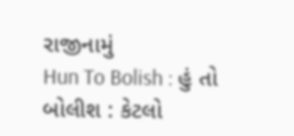રાજીનામું
Hun To Bolish : હું તો બોલીશ : કેટલો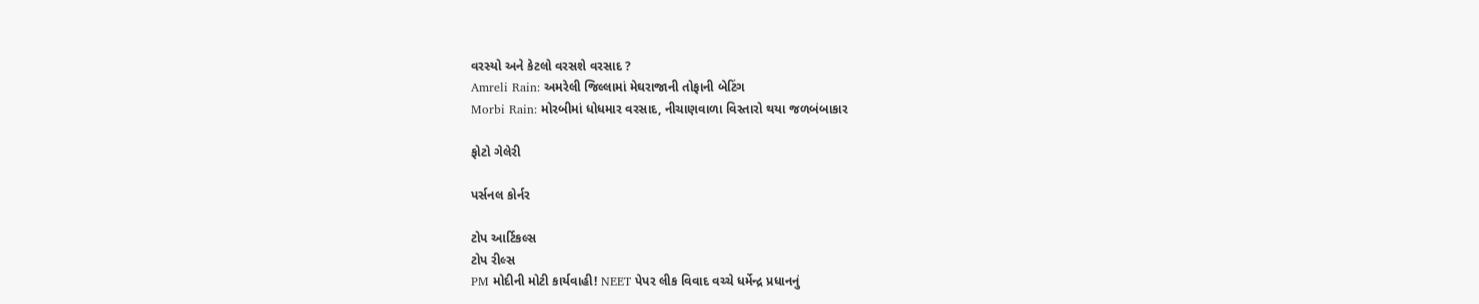વરસ્યો અને કેટલો વરસશે વરસાદ ?
Amreli Rain: અમરેલી જિલ્લામાં મેઘરાજાની તોફાની બેટિંગ
Morbi Rain: મોરબીમાં ધોધમાર વરસાદ, નીચાણવાળા વિસ્તારો થયા જળબંબાકાર

ફોટો ગેલેરી

પર્સનલ કોર્નર

ટોપ આર્ટિકલ્સ
ટોપ રીલ્સ
PM મોદીની મોટી કાર્યવાહી! NEET પેપર લીક વિવાદ વચ્ચે ધર્મેન્દ્ર પ્રધાનનું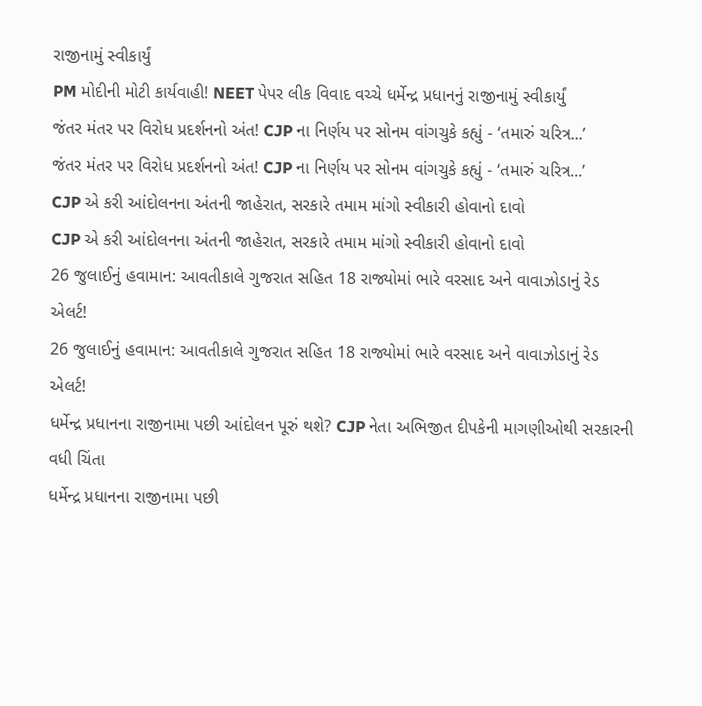રાજીનામું સ્વીકાર્યું
PM મોદીની મોટી કાર્યવાહી! NEET પેપર લીક વિવાદ વચ્ચે ધર્મેન્દ્ર પ્રધાનનું રાજીનામું સ્વીકાર્યું
જંતર મંતર પર વિરોધ પ્રદર્શનનો અંત! CJP ના નિર્ણય પર સોનમ વાંગચુકે કહ્યું - ‘તમારું ચરિત્ર...’
જંતર મંતર પર વિરોધ પ્રદર્શનનો અંત! CJP ના નિર્ણય પર સોનમ વાંગચુકે કહ્યું - ‘તમારું ચરિત્ર...’
CJP એ કરી આંદોલનના અંતની જાહેરાત, સરકારે તમામ માંગો સ્વીકારી હોવાનો દાવો
CJP એ કરી આંદોલનના અંતની જાહેરાત, સરકારે તમામ માંગો સ્વીકારી હોવાનો દાવો
26 જુલાઈનું હવામાન: આવતીકાલે ગુજરાત સહિત 18 રાજ્યોમાં ભારે વરસાદ અને વાવાઝોડાનું રેડ એલર્ટ!
26 જુલાઈનું હવામાન: આવતીકાલે ગુજરાત સહિત 18 રાજ્યોમાં ભારે વરસાદ અને વાવાઝોડાનું રેડ એલર્ટ!
ધર્મેન્દ્ર પ્રધાનના રાજીનામા પછી આંદોલન પૂરું થશે? CJP નેતા અભિજીત દીપકેની માગણીઓથી સરકારની વધી ચિંતા
ધર્મેન્દ્ર પ્રધાનના રાજીનામા પછી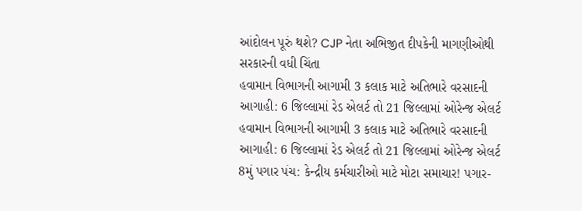આંદોલન પૂરું થશે? CJP નેતા અભિજીત દીપકેની માગણીઓથી સરકારની વધી ચિંતા
હવામાન વિભાગની આગામી 3 કલાક માટે અતિભારે વરસાદની આગાહી: 6 જિલ્લામાં રેડ એલર્ટ તો 21 જિલ્લામાં ઓરેન્જ એલર્ટ
હવામાન વિભાગની આગામી 3 કલાક માટે અતિભારે વરસાદની આગાહી: 6 જિલ્લામાં રેડ એલર્ટ તો 21 જિલ્લામાં ઓરેન્જ એલર્ટ
8મું પગાર પંચ: કેન્દ્રીય કર્મચારીઓ માટે મોટા સમાચાર! પગાર-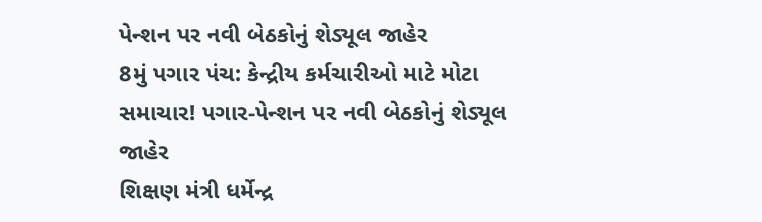પેન્શન પર નવી બેઠકોનું શેડ્યૂલ જાહેર
8મું પગાર પંચ: કેન્દ્રીય કર્મચારીઓ માટે મોટા સમાચાર! પગાર-પેન્શન પર નવી બેઠકોનું શેડ્યૂલ જાહેર
શિક્ષણ મંત્રી ધર્મેન્દ્ર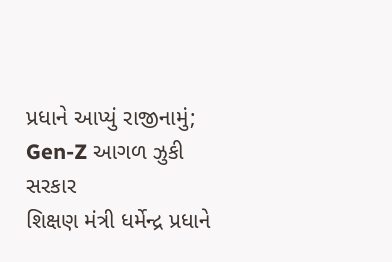પ્રધાને આપ્યું રાજીનામું; Gen-Z આગળ ઝુકી સરકાર
શિક્ષણ મંત્રી ધર્મેન્દ્ર પ્રધાને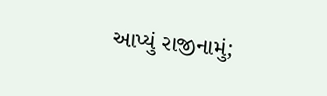આપ્યું રાજીનામું;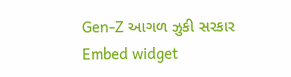Gen-Z આગળ ઝુકી સરકાર
Embed widget